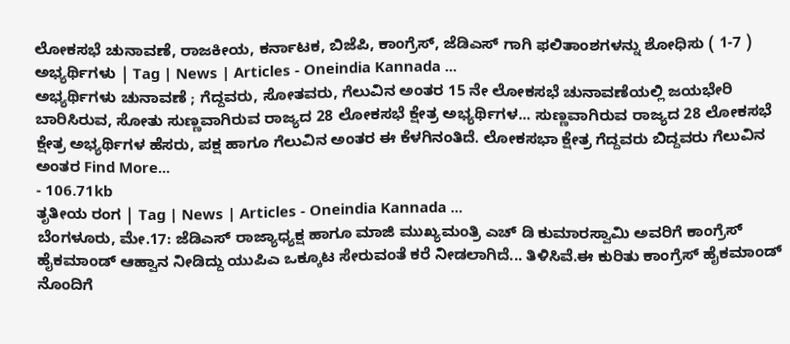ಲೋಕಸಭೆ ಚುನಾವಣೆ, ರಾಜಕೀಯ, ಕರ್ನಾಟಕ, ಬಿಜೆಪಿ, ಕಾಂಗ್ರೆಸ್, ಜೆಡಿಎಸ್ ಗಾಗಿ ಫಲಿತಾಂಶಗಳನ್ನು ಶೋಧಿಸು ( 1-7 )
ಅಭ್ಯರ್ಥಿಗಳು | Tag | News | Articles - Oneindia Kannada ...
ಅಭ್ಯರ್ಥಿಗಳು ಚುನಾವಣೆ ; ಗೆದ್ದವರು, ಸೋತವರು, ಗೆಲುವಿನ ಅಂತರ 15 ನೇ ಲೋಕಸಭೆ ಚುನಾವಣೆಯಲ್ಲಿ ಜಯಭೇರಿ ಬಾರಿಸಿರುವ, ಸೋತು ಸುಣ್ಣವಾಗಿರುವ ರಾಜ್ಯದ 28 ಲೋಕಸಭೆ ಕ್ಷೇತ್ರ ಅಭ್ಯರ್ಥಿಗಳ... ಸುಣ್ಣವಾಗಿರುವ ರಾಜ್ಯದ 28 ಲೋಕಸಭೆ ಕ್ಷೇತ್ರ ಅಭ್ಯರ್ಥಿಗಳ ಹೆಸರು, ಪಕ್ಷ ಹಾಗೂ ಗೆಲುವಿನ ಅಂತರ ಈ ಕೆಳಗಿನಂತಿದೆ. ಲೋಕಸಭಾ ಕ್ಷೇತ್ರ ಗೆದ್ದವರು ಬಿದ್ದವರು ಗೆಲುವಿನ ಅಂತರ Find More...
- 106.71kb
ತೃತೀಯ ರಂಗ | Tag | News | Articles - Oneindia Kannada ...
ಬೆಂಗಳೂರು, ಮೇ.17: ಜೆಡಿಎಸ್ ರಾಜ್ಯಾಧ್ಯಕ್ಷ ಹಾಗೂ ಮಾಜಿ ಮುಖ್ಯಮಂತ್ರಿ ಎಚ್ ಡಿ ಕುಮಾರಸ್ವಾಮಿ ಅವರಿಗೆ ಕಾಂಗ್ರೆಸ್ ಹೈಕಮಾಂಡ್ ಆಹ್ವಾನ ನೀಡಿದ್ದು ಯುಪಿಎ ಒಕ್ಕೂಟ ಸೇರುವಂತೆ ಕರೆ ನೀಡಲಾಗಿದೆ... ತಿಳಿಸಿವೆ.ಈ ಕುರಿತು ಕಾಂಗ್ರೆಸ್ ಹೈಕಮಾಂಡ್ ನೊಂದಿಗೆ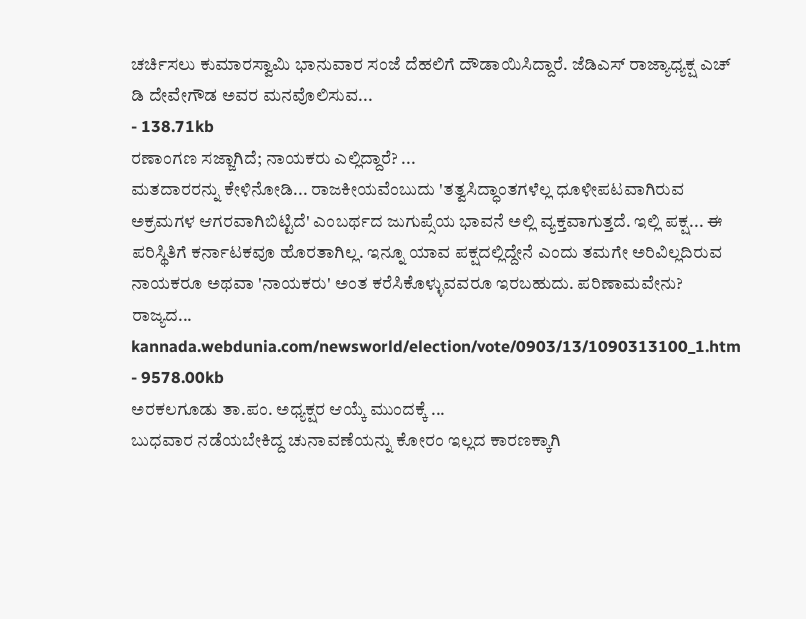ಚರ್ಚಿಸಲು ಕುಮಾರಸ್ವಾಮಿ ಭಾನುವಾರ ಸಂಜೆ ದೆಹಲಿಗೆ ದೌಡಾಯಿಸಿದ್ದಾರೆ. ಜೆಡಿಎಸ್ ರಾಜ್ಯಾಧ್ಯಕ್ಷ ಎಚ್ ಡಿ ದೇವೇಗೌಡ ಅವರ ಮನವೊಲಿಸುವ...
- 138.71kb
ರಣಾಂಗಣ ಸಜ್ಜಾಗಿದೆ; ನಾಯಕರು ಎಲ್ಲಿದ್ದಾರೆ? ...
ಮತದಾರರನ್ನು ಕೇಳಿನೋಡಿ... ರಾಜಕೀಯವೆಂಬುದು 'ತತ್ವಸಿದ್ಧಾಂತಗಳೆಲ್ಲ ಧೂಳೀಪಟವಾಗಿರುವ ಅಕ್ರಮಗಳ ಆಗರವಾಗಿಬಿಟ್ಟಿದೆ' ಎಂಬರ್ಥದ ಜುಗುಪ್ಸೆಯ ಭಾವನೆ ಅಲ್ಲಿ ವ್ಯಕ್ತವಾಗುತ್ತದೆ. ಇಲ್ಲಿ ಪಕ್ಷ... ಈ ಪರಿಸ್ಥಿತಿಗೆ ಕರ್ನಾಟಕವೂ ಹೊರತಾಗಿಲ್ಲ. ಇನ್ನೂ ಯಾವ ಪಕ್ಷದಲ್ಲಿದ್ದೇನೆ ಎಂದು ತಮಗೇ ಅರಿವಿಲ್ಲದಿರುವ ನಾಯಕರೂ ಅಥವಾ 'ನಾಯಕರು' ಅಂತ ಕರೆಸಿಕೊಳ್ಳುವವರೂ ಇರಬಹುದು. ಪರಿಣಾಮವೇನು? ರಾಜ್ಯದ...
kannada.webdunia.com/newsworld/election/vote/0903/13/1090313100_1.htm - 9578.00kb
ಅರಕಲಗೂಡು ತಾ.ಪಂ. ಅಧ್ಯಕ್ಷರ ಆಯ್ಕೆ ಮುಂದಕ್ಕೆ ...
ಬುಧವಾರ ನಡೆಯಬೇಕಿದ್ದ ಚುನಾವಣೆಯನ್ನು ಕೋರಂ ಇಲ್ಲದ ಕಾರಣಕ್ಕಾಗಿ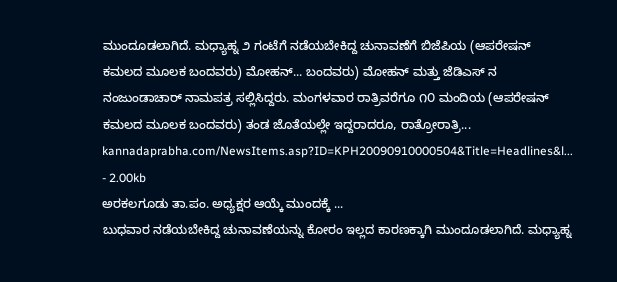ಮುಂದೂಡಲಾಗಿದೆ. ಮಧ್ಯಾಹ್ನ ೨ ಗಂಟೆಗೆ ನಡೆಯಬೇಕಿದ್ದ ಚುನಾವಣೆಗೆ ಬಿಜೆಪಿಯ (ಆಪರೇಷನ್‌ ಕಮಲದ ಮೂಲಕ ಬಂದವರು) ಮೋಹನ್‌... ಬಂದವರು) ಮೋಹನ್‌ ಮತ್ತು ಜೆಡಿಎಸ್‌ ನ ನಂಜುಂಡಾಚಾರ್‌ ನಾಮಪತ್ರ ಸಲ್ಲಿಸಿದ್ದರು. ಮಂಗಳವಾರ ರಾತ್ರಿವರೆಗೂ ೧೦ ಮಂದಿಯ (ಆಪರೇಷನ್‌ ಕಮಲದ ಮೂಲಕ ಬಂದವರು) ತಂಡ ಜೊತೆಯಲ್ಲೇ ಇದ್ದರಾದರೂ, ರಾತ್ರೋರಾತ್ರಿ...
kannadaprabha.com/NewsItems.asp?ID=KPH20090910000504&Title=Headlines&l... - 2.00kb
ಅರಕಲಗೂಡು ತಾ.ಪಂ. ಅಧ್ಯಕ್ಷರ ಆಯ್ಕೆ ಮುಂದಕ್ಕೆ ...
ಬುಧವಾರ ನಡೆಯಬೇಕಿದ್ದ ಚುನಾವಣೆಯನ್ನು ಕೋರಂ ಇಲ್ಲದ ಕಾರಣಕ್ಕಾಗಿ ಮುಂದೂಡಲಾಗಿದೆ. ಮಧ್ಯಾಹ್ನ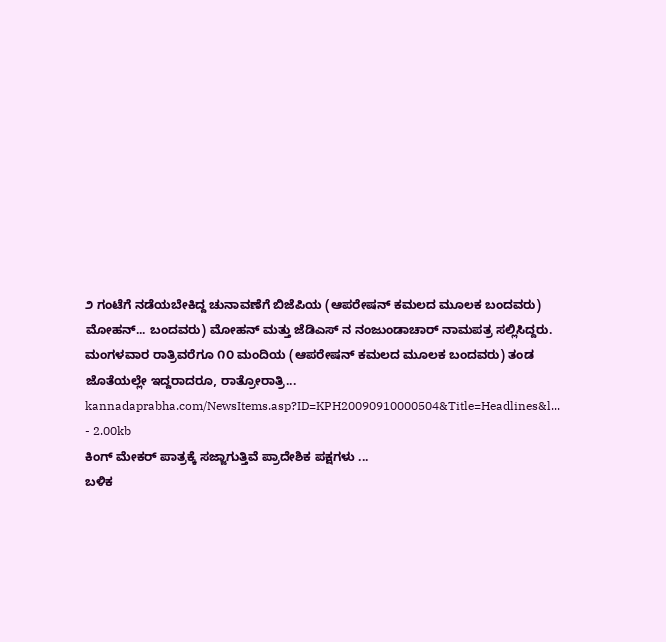೨ ಗಂಟೆಗೆ ನಡೆಯಬೇಕಿದ್ದ ಚುನಾವಣೆಗೆ ಬಿಜೆಪಿಯ (ಆಪರೇಷನ್‌ ಕಮಲದ ಮೂಲಕ ಬಂದವರು) ಮೋಹನ್‌... ಬಂದವರು) ಮೋಹನ್‌ ಮತ್ತು ಜೆಡಿಎಸ್‌ ನ ನಂಜುಂಡಾಚಾರ್‌ ನಾಮಪತ್ರ ಸಲ್ಲಿಸಿದ್ದರು. ಮಂಗಳವಾರ ರಾತ್ರಿವರೆಗೂ ೧೦ ಮಂದಿಯ (ಆಪರೇಷನ್‌ ಕಮಲದ ಮೂಲಕ ಬಂದವರು) ತಂಡ ಜೊತೆಯಲ್ಲೇ ಇದ್ದರಾದರೂ, ರಾತ್ರೋರಾತ್ರಿ...
kannadaprabha.com/NewsItems.asp?ID=KPH20090910000504&Title=Headlines&l... - 2.00kb
ಕಿಂಗ್ ಮೇಕರ್ ಪಾತ್ರಕ್ಕೆ ಸಜ್ಜಾಗುತ್ತಿವೆ ಪ್ರಾದೇಶಿಕ ಪಕ್ಷಗಳು ...
ಬಳಿಕ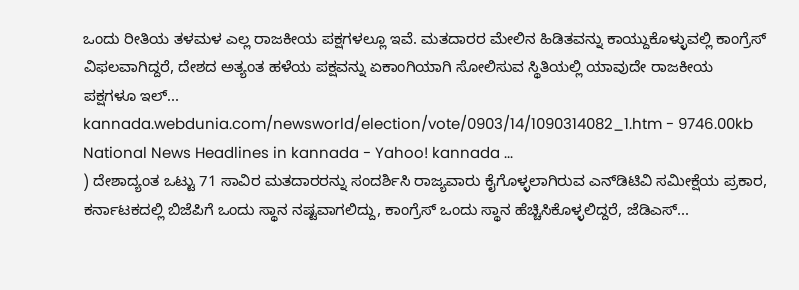ಒಂದು ರೀತಿಯ ತಳಮಳ ಎಲ್ಲ ರಾಜಕೀಯ ಪಕ್ಷಗಳಲ್ಲೂ ಇವೆ. ಮತದಾರರ ಮೇಲಿನ ಹಿಡಿತವನ್ನು ಕಾಯ್ದುಕೊಳ್ಳುವಲ್ಲಿ ಕಾಂಗ್ರೆಸ್ ವಿಫಲವಾಗಿದ್ದರೆ, ದೇಶದ ಅತ್ಯಂತ ಹಳೆಯ ಪಕ್ಷವನ್ನು ಏಕಾಂಗಿಯಾಗಿ ಸೋಲಿಸುವ ಸ್ಥಿತಿಯಲ್ಲಿ ಯಾವುದೇ ರಾಜಕೀಯ ಪಕ್ಷಗಳೂ ಇಲ್...
kannada.webdunia.com/newsworld/election/vote/0903/14/1090314082_1.htm - 9746.00kb
National News Headlines in kannada - Yahoo! kannada ...
) ದೇಶಾದ್ಯಂತ ಒಟ್ಟು 71 ಸಾವಿರ ಮತದಾರರನ್ನು ಸಂದರ್ಶಿಸಿ ರಾಜ್ಯವಾರು ಕೈಗೊಳ್ಳಲಾಗಿರುವ ಎನ್‌ಡಿಟಿವಿ ಸಮೀಕ್ಷೆಯ ಪ್ರಕಾರ, ಕರ್ನಾಟಕದಲ್ಲಿ ಬಿಜೆಪಿಗೆ ಒಂದು ಸ್ಥಾನ ನಷ್ಟವಾಗಲಿದ್ದು, ಕಾಂಗ್ರೆಸ್ ಒಂದು ಸ್ಥಾನ ಹೆಚ್ಚಿಸಿಕೊಳ್ಳಲಿದ್ದರೆ, ಜೆಡಿಎಸ್...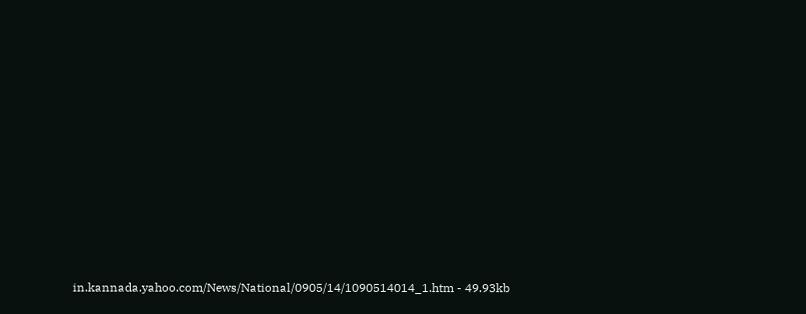in.kannada.yahoo.com/News/National/0905/14/1090514014_1.htm - 49.93kb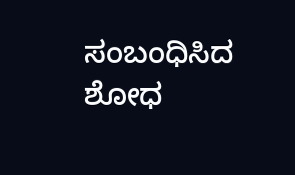ಸಂಬಂಧಿಸಿದ ಶೋಧ